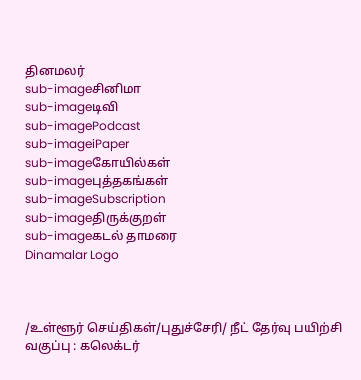தினமலர்
sub-imageசினிமா
sub-imageடிவி
sub-imagePodcast
sub-imageiPaper
sub-imageகோயில்கள்
sub-imageபுத்தகங்கள்
sub-imageSubscription
sub-imageதிருக்குறள்
sub-imageகடல் தாமரை
Dinamalar Logo



/உள்ளூர் செய்திகள்/புதுச்சேரி/ நீட் தேர்வு பயிற்சி வகுப்பு : கலெக்டர்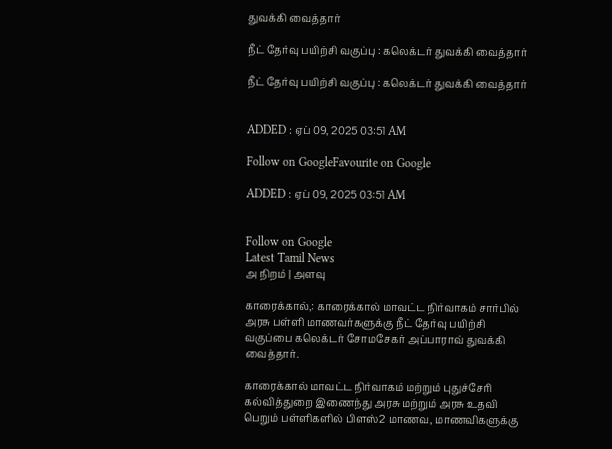துவக்கி வைத்தார்

நீட் தேர்வு பயிற்சி வகுப்பு : கலெக்டர் துவக்கி வைத்தார்

நீட் தேர்வு பயிற்சி வகுப்பு : கலெக்டர் துவக்கி வைத்தார்


ADDED : ஏப் 09, 2025 03:51 AM

Follow on GoogleFavourite on Google

ADDED : ஏப் 09, 2025 03:51 AM


Follow on Google
Latest Tamil News
அ நிறம் | அளவு

காரைக்கால்,: காரைக்கால் மாவட்ட நிர்வாகம் சார்பில் அரசு பள்ளி மாணவர்களுக்கு நீட் தேர்வு பயிற்சி வகுப்பை கலெக்டர் சோமசேகர் அப்பாராவ் துவக்கி வைத்தார்.

காரைக்கால் மாவட்ட நிர்வாகம் மற்றும் புதுச்சேரி கல்வித்துறை இணைந்து அரசு மற்றும் அரசு உதவி பெறும் பள்ளிகளில் பிளஸ்2 மாணவ, மாணவிகளுக்கு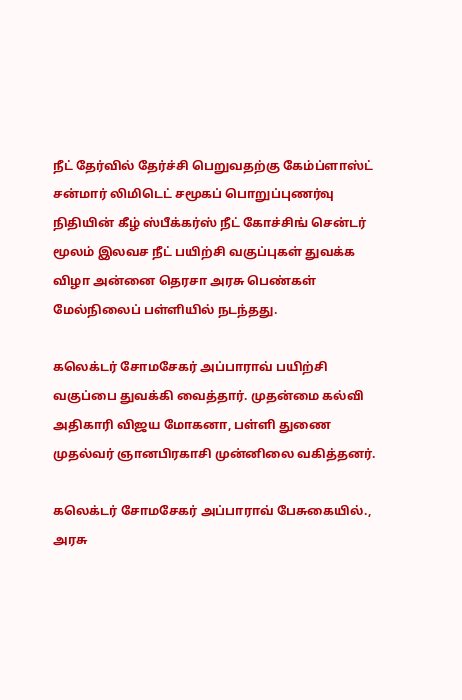நீட் தேர்வில் தேர்ச்சி பெறுவதற்கு கேம்ப்ளாஸ்ட் சன்மார் லிமிடெட் சமூகப் பொறுப்புணர்வு நிதியின் கீழ் ஸ்பீக்கர்ஸ் நீட் கோச்சிங் சென்டர் மூலம் இலவச நீட் பயிற்சி வகுப்புகள் துவக்க விழா அன்னை தெரசா அரசு பெண்கள் மேல்நிலைப் பள்ளியில் நடந்தது.

கலெக்டர் சோமசேகர் அப்பாராவ் பயிற்சி வகுப்பை துவக்கி வைத்தார். முதன்மை கல்வி அதிகாரி விஜய மோகனா, பள்ளி துணை முதல்வர் ஞானபிரகாசி முன்னிலை வகித்தனர்.

கலெக்டர் சோமசேகர் அப்பாராவ் பேசுகையில்., அரசு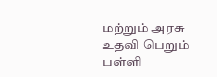மற்றும் அரசு உதவி பெறும் பள்ளி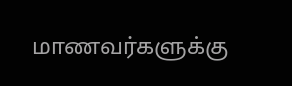மாணவர்களுக்கு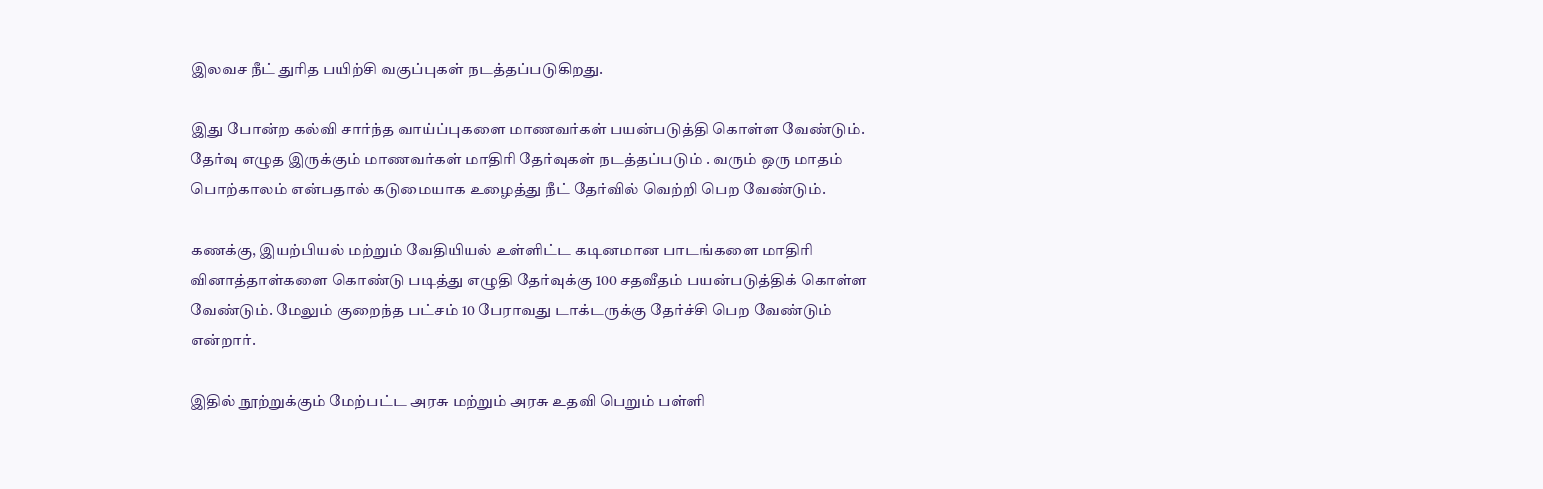இலவச நீட் துரித பயிற்சி வகுப்புகள் நடத்தப்படுகிறது.

இது போன்ற கல்வி சார்ந்த வாய்ப்புகளை மாணவர்கள் பயன்படுத்தி கொள்ள வேண்டும். தேர்வு எழுத இருக்கும் மாணவர்கள் மாதிரி தேர்வுகள் நடத்தப்படும் . வரும் ஒரு மாதம் பொற்காலம் என்பதால் கடுமையாக உழைத்து நீட் தேர்வில் வெற்றி பெற வேண்டும்.

கணக்கு, இயற்பியல் மற்றும் வேதியியல் உள்ளிட்ட கடினமான பாடங்களை மாதிரி வினாத்தாள்களை கொண்டு படித்து எழுதி தேர்வுக்கு 100 சதவீதம் பயன்படுத்திக் கொள்ள வேண்டும். மேலும் குறைந்த பட்சம் 10 பேராவது டாக்டருக்கு தேர்ச்சி பெற வேண்டும் என்றார்.

இதில் நூற்றுக்கும் மேற்பட்ட அரசு மற்றும் அரசு உதவி பெறும் பள்ளி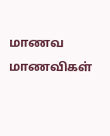மாணவ மாணவிகள்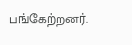பங்கேற்றனர்.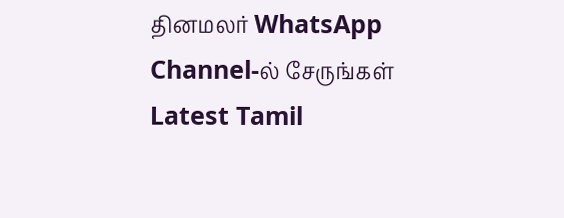தினமலர் WhatsApp Channel-ல் சேருங்கள்
Latest Tamil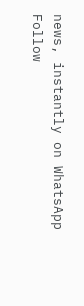news, instantly on WhatsApp
Follow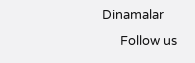Dinamalar
      Follow us